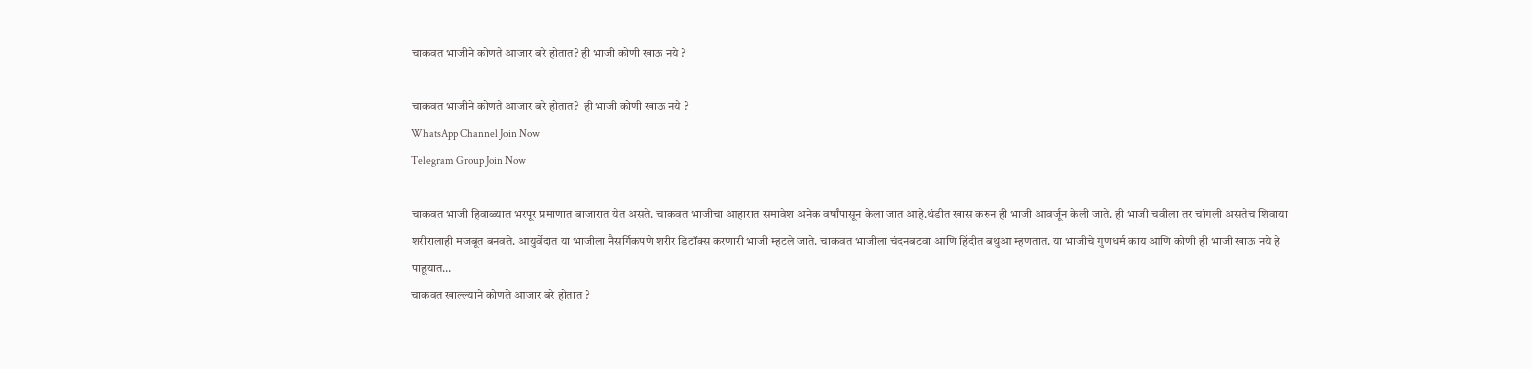चाकवत भाजीने कोणते आजार बरे होतात? ही भाजी कोणी खाऊ नये ?

चाकवत भाजीने कोणते आजार बरे होतात?  ही भाजी कोणी खाऊ नये ?
WhatsApp Channel Join Now
Telegram Group Join Now

चाकवत भाजी हिवाळ्यात भरपूर प्रमाणात बाजारात येत असते. चाकवत भाजीचा आहारात समावेश अनेक वर्षांपासून केला जात आहे.थंडीत खास करुन ही भाजी आवर्जून केली जाते. ही भाजी चवीला तर चांगली असतेच शिवाया शरीरालाही मजबूत बनवते. आयुर्वेदात या भाजीला नैसर्गिकपणे शरीर डिटॉक्स करणारी भाजी म्हटले जाते. चाकवत भाजीला चंदनबटवा आणि हिंदीत बथुआ म्हणतात. या भाजीचे गुणधर्म काय आणि कोणी ही भाजी खाऊ नये हे पाहूयात…
चाकवत खाल्ल्याने कोणते आजार बरे होतात ?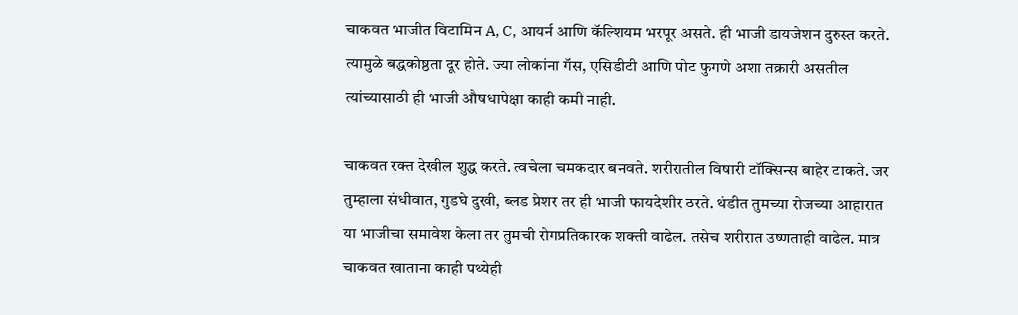चाकवत भाजीत विटामिन A, C, आयर्न आणि कॅल्शियम भरपूर असते. ही भाजी डायजेशन दुरुस्त करते. त्यामुळे बद्धकोष्ठता दूर होते. ज्या लोकांना गॅस, एसिडीटी आणि पोट फुगणे अशा तक्रारी असतील त्यांच्यासाठी ही भाजी औषधापेक्षा काही कमी नाही.

चाकवत रक्त देखील शुद्ध करते. त्वचेला चमकदार बनवते. शरीरातील विषारी टॉक्सिन्स बाहेर टाकते. जर तुम्हाला संधीवात, गुडघे दुखी, ब्लड प्रेशर तर ही भाजी फायदेशीर ठरते. थंडीत तुमच्या रोजच्या आहारात या भाजीचा समावेश केला तर तुमची रोगप्रतिकारक शक्ती वाढेल. तसेच शरीरात उष्णताही वाढेल. मात्र चाकवत खाताना काही पथ्येही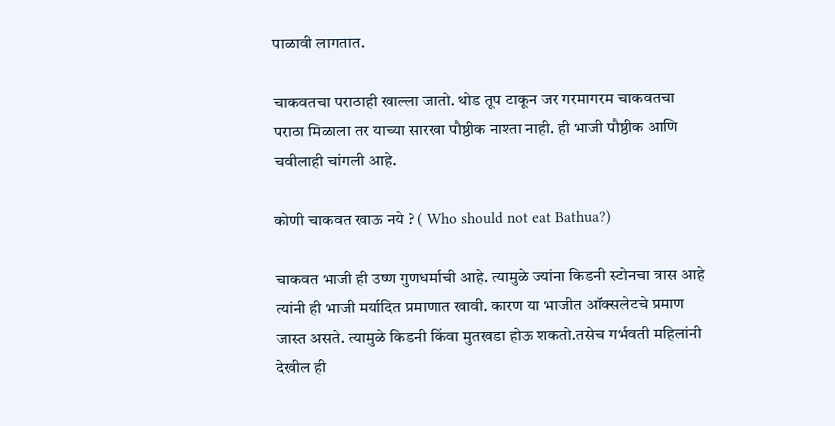पाळावी लागतात.

चाकवतचा पराठाही खाल्ला जातो. थोड तूप टाकून जर गरमागरम चाकवतचा पराठा मिळाला तर याच्या सारखा पौष्ठीक नाश्ता नाही. ही भाजी पौष्ठीक आणि चवीलाही चांगली आहे.

कोणी चाकवत खाऊ नये ? ( Who should not eat Bathua?)

चाकवत भाजी ही उष्ण गुणधर्माची आहे. त्यामुळे ज्यांना किडनी स्टोनचा त्रास आहे त्यांनी ही भाजी मर्यादित प्रमाणात खावी. कारण या भाजीत ऑक्सलेटचे प्रमाण जास्त असते. त्यामुळे किडनी किंवा मुतखडा होऊ शकतो.तसेच गर्भवती महिलांनी देखील ही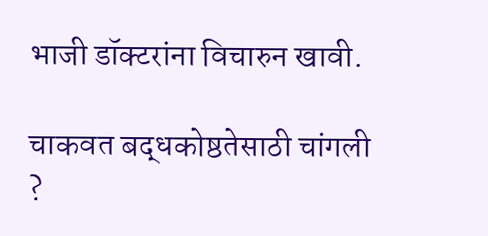भाजी डॉक्टरांना विचारुन खावी.

चाकवत बद्धकोष्ठतेसाठी चांगली ?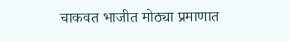चाकवत भाजीत मोठ्या प्रमाणात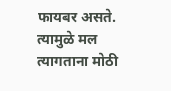फायबर असते. त्यामुळे मल त्यागताना मोठी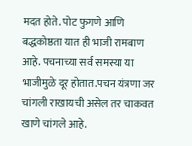मदत होते. पोट फुगणे आणि बद्धकोष्ठता यात ही भाजी रामबाण आहे. पचनाच्या सर्व समस्या या भाजीमुळे दूर होतात.पचन यंत्रणा जर चांगली राखायची असेल तर चाकवत खाणे चांगले आहे.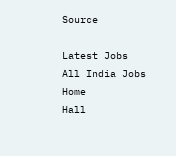Source

Latest Jobs
All India Jobs
Home
Hall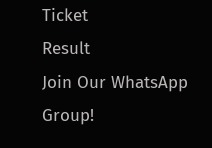Ticket
Result
Join Our WhatsApp Group!